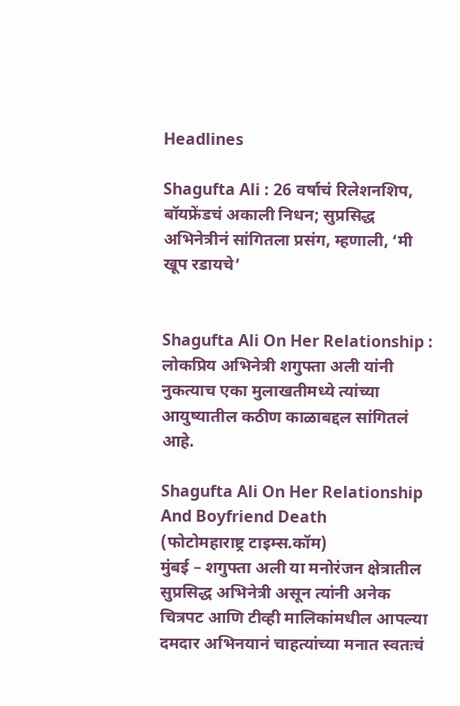Headlines

Shagufta Ali : 26 वर्षाचं रिलेशनशिप, बॉयफ्रेंडचं अकाली निधन; सुप्रसिद्ध अभिनेत्रीनं सांगितला प्रसंग, म्हणाली, ‘मी खूप रडायचे’


Shagufta Ali On Her Relationship : लोकप्रिय अभिनेत्री शगुफ्ता अली यांनी नुकत्याच एका मुलाखतीमध्ये त्यांच्या आयुष्यातील कठीण काळाबद्दल सांगितलं आहे.

Shagufta Ali On Her Relationship And Boyfriend Death
(फोटोमहाराष्ट्र टाइम्स.कॉम)
मुंबई – शगुफ्ता अली या मनोरंजन क्षेत्रातील सुप्रसिद्ध अभिनेत्री असून त्यांनी अनेक चित्रपट आणि टीव्ही मालिकांमधील आपल्या दमदार अभिनयानं चाहत्यांच्या मनात स्वतःचं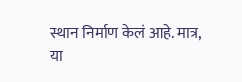स्थान निर्माण केलं आहे. मात्र, या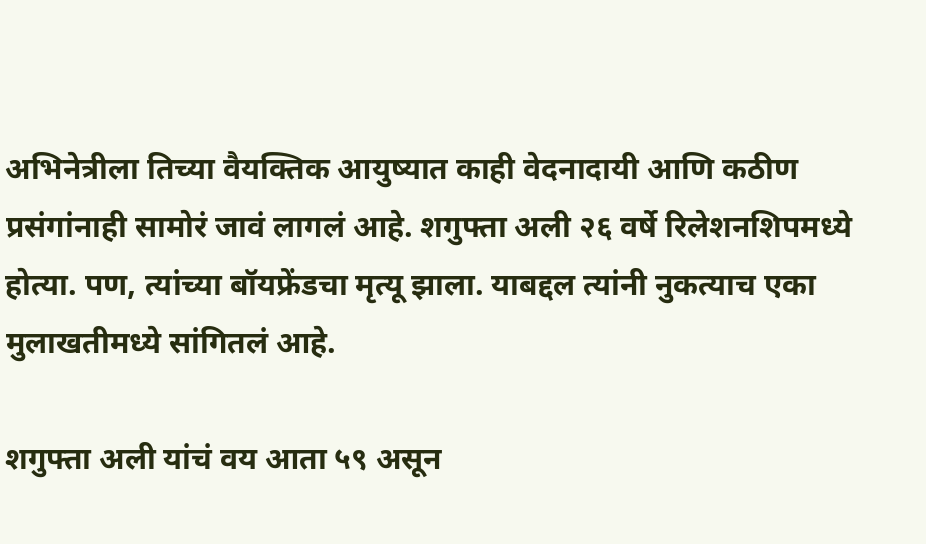अभिनेत्रीला तिच्या वैयक्तिक आयुष्यात काही वेदनादायी आणि कठीण प्रसंगांनाही सामोरं जावं लागलं आहे. शगुफ्ता अली २६ वर्षे रिलेशनशिपमध्ये होत्या. पण, त्यांच्या बॉयफ्रेंडचा मृत्यू झाला. याबद्दल त्यांनी नुकत्याच एका मुलाखतीमध्ये सांगितलं आहे.

शगुफ्ता अली यांचं वय आता ५९ असून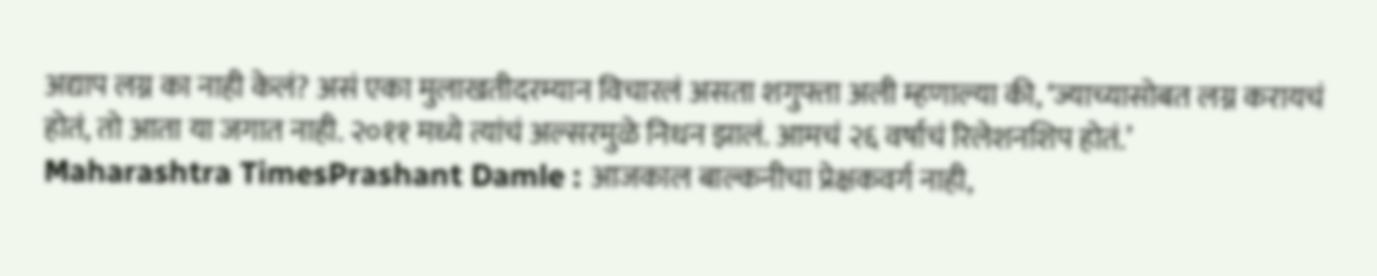अद्याप लग्न का नाही केलं? असं एका मुलाखतीदरम्यान विचारलं असता शगुफ्ता अली म्हणाल्या की, ‘ज्याच्यासोबत लग्न करायचं होतं, तो आता या जगात नाही. २०११ मध्ये त्यांचं अल्सरमुळे निधन झालं. आमचं २६ वर्षाचं रिलेशनशिप होतं.’
Maharashtra TimesPrashant Damle : आजकाल बाल्कनीचा प्रेक्षकवर्ग नाही,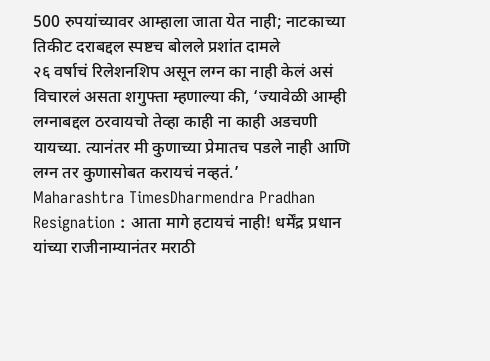500 रुपयांच्यावर आम्हाला जाता येत नाही; नाटकाच्या तिकीट दराबद्दल स्पष्टच बोलले प्रशांत दामले
२६ वर्षाचं रिलेशनशिप असून लग्न का नाही केलं असं विचारलं असता शगुफ्ता म्हणाल्या की, ‘ज्यावेळी आम्ही लग्नाबद्दल ठरवायचो तेव्हा काही ना काही अडचणी यायच्या. त्यानंतर मी कुणाच्या प्रेमातच पडले नाही आणि लग्न तर कुणासोबत करायचं नव्हतं.’
Maharashtra TimesDharmendra Pradhan Resignation : आता मागे हटायचं नाही! धर्मेंद्र प्रधान यांच्या राजीनाम्यानंतर मराठी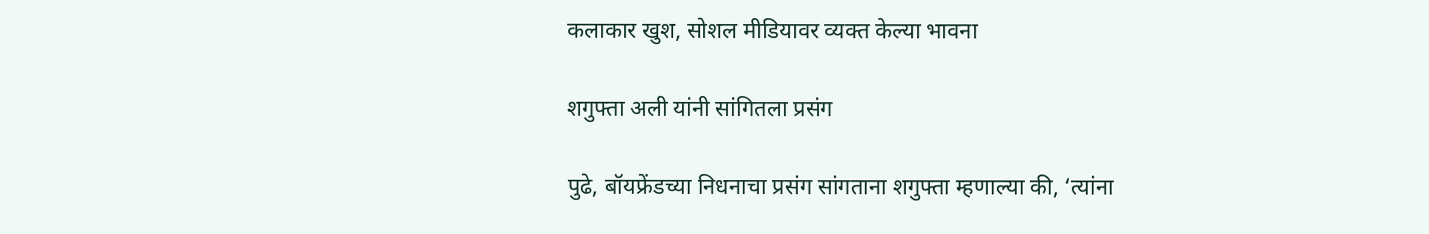कलाकार खुश, सोशल मीडियावर व्यक्त केल्या भावना

शगुफ्ता अली यांनी सांगितला प्रसंग

पुढे, बॉयफ्रेंडच्या निधनाचा प्रसंग सांगताना शगुफ्ता म्हणाल्या की, ‘त्यांना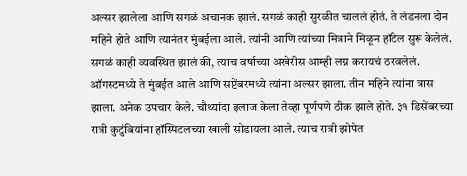अल्सर झालेला आणि सगळं अचानक झालं. सगळं काही सुरळीत चाललं होतं. ते लंडनला दोन महिने होते आणि त्यानंतर मुंबईला आले. त्यांनी आणि त्यांच्या मित्राने मिळून हॉटेल सुरू केलेलं. सगळं काही व्यवस्थित झालं की, त्याच वर्षाच्या अखेरीस आम्ही लग्न करायचं ठरवलेलं. ऑगस्टमध्ये ते मुंबईत आले आणि सप्टेंबरमध्ये त्यांना अल्सर झाला. तीन महिने त्यांना त्रास झाला. अनेक उपचार केले. चौथ्यांदा इलाज केला तेव्हा पूर्णपणे ठीक झाले होते. ३१ डिसेंबरच्या रात्री कुटुंबियांना हॉस्पिटलच्या खाली सोडायला आले. त्याच रात्री झोपेत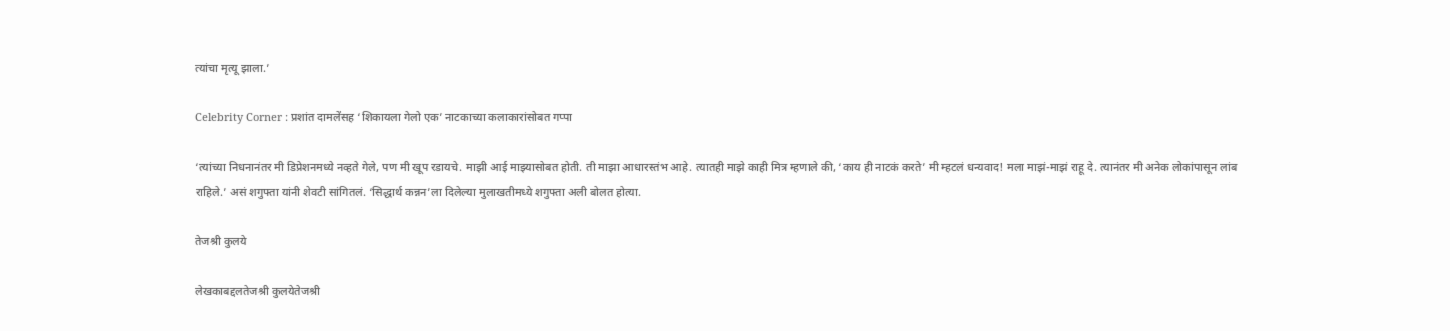त्यांचा मृत्यू झाला.’

Celebrity Corner : प्रशांत दामलेंसह ‘शिकायला गेलो एक’ नाटकाच्या कलाकारांसोबत गप्पा

‘त्यांच्या निधनानंतर मी डिप्रेशनमध्ये नव्हते गेले, पण मी खूप रडायचे. माझी आई माझ्यासोबत होती. ती माझा आधारस्तंभ आहे. त्यातही माझे काही मित्र म्हणाले की, ‘काय ही नाटकं करते’ मी म्हटलं धन्यवाद! मला माझं-माझं राहू दे. त्यानंतर मी अनेक लोकांपासून लांब राहिले.’ असं शगुफ्ता यांनी शेवटी सांगितलं. ‘सिद्धार्थ कन्नन’ला दिलेल्या मुलाखतीमध्ये शगुफ्ता अली बोलत होत्या.

तेजश्री कुलये

लेखकाबद्दलतेजश्री कुलयेतेजश्री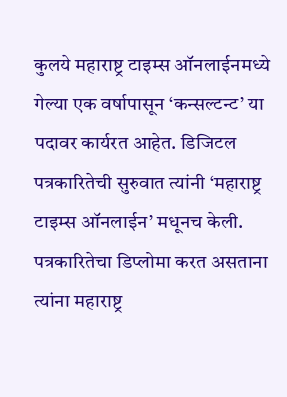कुलये महाराष्ट्र टाइम्स ऑनलाईनमध्ये गेल्या एक वर्षापासून ‘कन्सल्टन्ट’ या पदावर कार्यरत आहेत. डिजिटल पत्रकारितेची सुरुवात त्यांनी ‘महाराष्ट्र टाइम्स ऑनलाईन’ मधूनच केली. पत्रकारितेचा डिप्लोमा करत असताना त्यांना महाराष्ट्र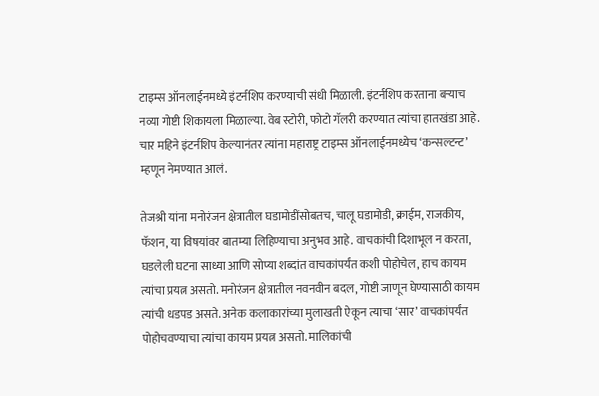टाइम्स ऑनलाईनमध्ये इंटर्नशिप करण्याची संधी मिळाली. इंटर्नशिप करताना बऱ्याच नव्या गोष्टी शिकायला मिळाल्या. वेब स्टोरी, फोटो गॅलरी करण्यात त्यांचा हातखंडा आहे. चार महिने इंटर्नशिप केल्यानंतर त्यांना महाराष्ट्र टाइम्स ऑनलाईनमध्येच ‘कन्सल्टन्ट’ म्हणून नेमण्यात आलं.

तेजश्री यांना मनोरंजन क्षेत्रातील घडामोडींसोबतच, चालू घडामोडी, क्राईम, राजकीय, फॅशन, या विषयांवर बातम्या लिहिण्याचा अनुभव आहे. वाचकांची दिशाभूल न करता, घडलेली घटना साध्या आणि सोप्या शब्दांत वाचकांपर्यंत कशी पोहोचेल, हाच कायम त्यांचा प्रयत्न असतो. मनोरंजन क्षेत्रातील नवनवीन बदल, गोष्टी जाणून घेण्यासाठी कायम त्यांची धडपड असते. अनेक कलाकारांच्या मुलाखती ऐकून त्याचा ‘सार’ वाचकांपर्यंत पोहोचवण्याचा त्यांचा कायम प्रयत्न असतो. मालिकांची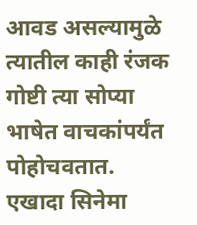आवड असल्यामुळे त्यातील काही रंजक गोष्टी त्या सोप्या भाषेत वाचकांपर्यंत पोहोचवतात. एखादा सिनेमा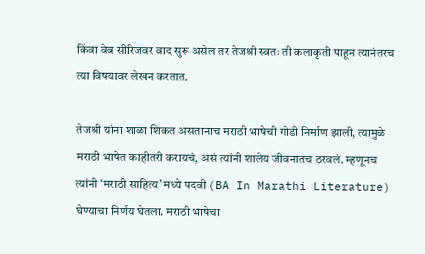किंवा वेब सीरिजवर वाद सुरू असेल तर तेजश्री स्वतः ती कलाकृती पाहून त्यानंतरच त्या विषयावर लेखन करतात.

तेजश्री यांना शाळा शिकत असतानाच मराठी भाषेची गोडी निर्माण झाली, त्यामुळे मराठी भाषेत काहीतरी करायचं, असं त्यांनी शालेय जीवनातच ठरवलं. म्हणूनच त्यांनी ‘मराठी साहित्य’ मध्ये पदवी (BA In Marathi Literature) घेण्याचा निर्णय घेतला. मराठी भाषेचा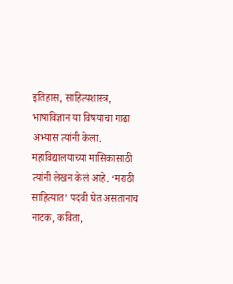इतिहास, साहित्यशास्त्र, भाषाविज्ञान या विषयाचा गाढा अभ्यास त्यांनी केला. महाविद्यालयाच्या मासिकासाठी त्यांनी लेखन केलं आहे. ‘मराठी साहित्यात’ पदवी घेत असतानाच नाटक, कविता,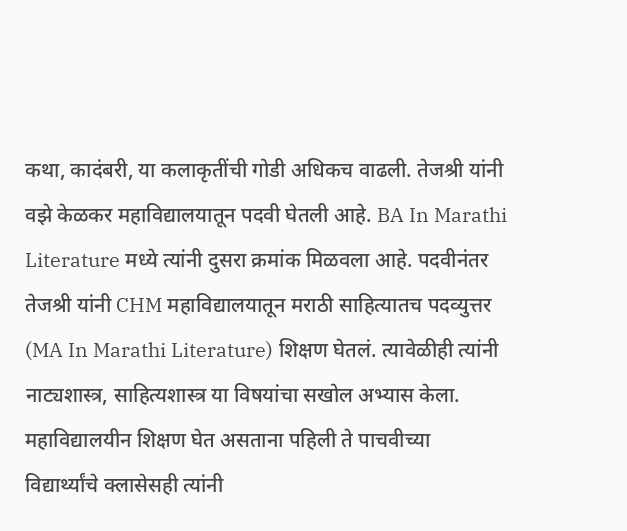कथा, कादंबरी, या कलाकृतींची गोडी अधिकच वाढली. तेजश्री यांनी वझे केळकर महाविद्यालयातून पदवी घेतली आहे. BA In Marathi Literature मध्ये त्यांनी दुसरा क्रमांक मिळवला आहे. पदवीनंतर तेजश्री यांनी CHM महाविद्यालयातून मराठी साहित्यातच पदव्युत्तर (MA In Marathi Literature) शिक्षण घेतलं. त्यावेळीही त्यांनी नाट्यशास्त्र, साहित्यशास्त्र या विषयांचा सखोल अभ्यास केला. महाविद्यालयीन शिक्षण घेत असताना पहिली ते पाचवीच्या विद्यार्थ्यांचे क्लासेसही त्यांनी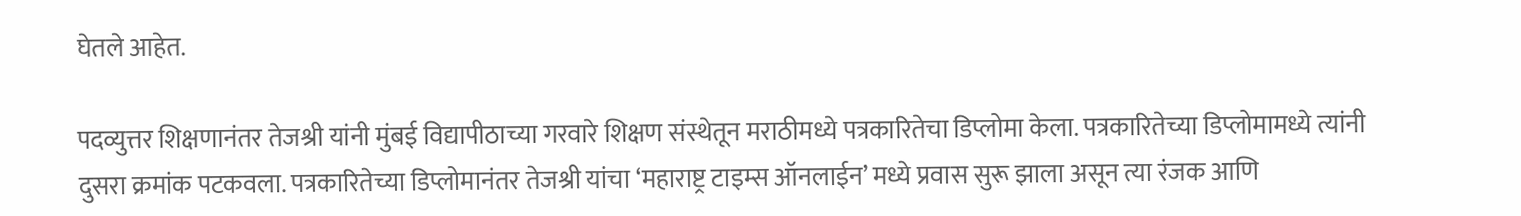घेतले आहेत.

पदव्युत्तर शिक्षणानंतर तेजश्री यांनी मुंबई विद्यापीठाच्या गरवारे शिक्षण संस्थेतून मराठीमध्ये पत्रकारितेचा डिप्लोमा केला. पत्रकारितेच्या डिप्लोमामध्ये त्यांनी दुसरा क्रमांक पटकवला. पत्रकारितेच्या डिप्लोमानंतर तेजश्री यांचा ‘महाराष्ट्र टाइम्स ऑनलाईन’ मध्ये प्रवास सुरू झाला असून त्या रंजक आणि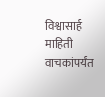विश्वासार्ह माहिती वाचकांपर्यंत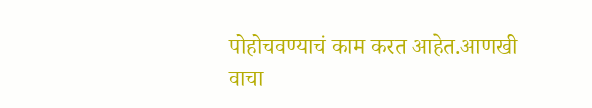पोहोचवण्याचं काम करत आहेत.आणखी वाचा